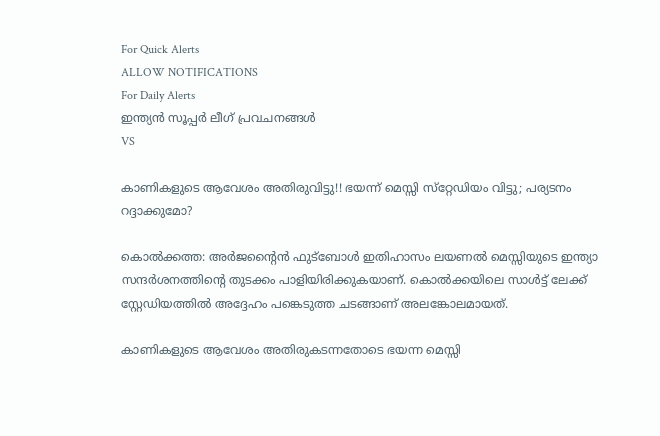For Quick Alerts
ALLOW NOTIFICATIONS
For Daily Alerts
ഇന്ത്യന്‍ സൂപ്പര്‍ ലീഗ്‌ പ്രവചനങ്ങൾ
VS

കാണികളുടെ ആവേശം അതിരുവിട്ടു!! ഭയന്ന് മെസ്സി സ്‌റ്റേഡിയം വിട്ടു; പര്യടനം റദ്ദാക്കുമോ?

കൊല്‍ക്കത്ത: അര്‍ജന്റൈന്‍ ഫുട്‌ബോള്‍ ഇതിഹാസം ലയണല്‍ മെസ്സിയുടെ ഇന്ത്യാ സന്ദര്‍ശനത്തിന്റെ തുടക്കം പാളിയിരിക്കുകയാണ്. കൊല്‍ക്കയിലെ സാള്‍ട്ട് ലേക്ക് സ്റ്റേഡിയത്തില്‍ അദ്ദേഹം പങ്കെടുത്ത ചടങ്ങാണ് അലങ്കോലമായത്.

കാണികളുടെ ആവേശം അതിരുകടന്നതോടെ ഭയന്ന മെസ്സി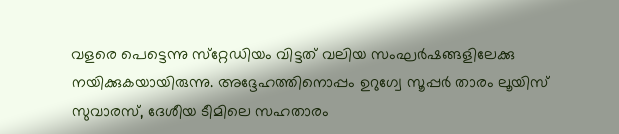വളരെ പെട്ടെന്നു സ്‌റ്റേഡിയം വിട്ടത് വലിയ സംഘര്‍ഷങ്ങളിലേക്കു നയിക്കുകയായിരുന്നു. അദ്ദേഹത്തിനൊപ്പം ഉറുഗ്വേ സൂപ്പര്‍ താരം ലൂയിസ് സുവാരസ്, ദേശീയ ടീമിലെ സഹതാരം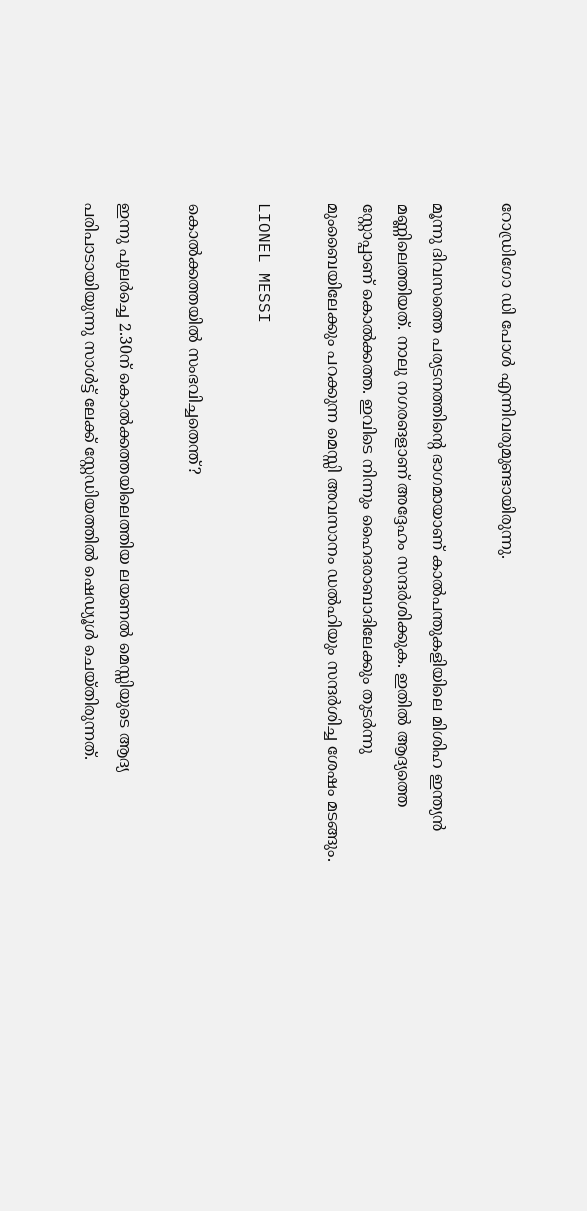റോഡ്രിഗോ ഡി പോള്‍ എന്നിവരുമുണ്ടായിരുന്നു.

മൂന്നു ദിവസത്തെ പര്യടനത്തിന്റെ ഭാഗമായാണ് കാല്‍പന്തുകളിയിലെ മിശിഹ ഇന്ത്യന്‍ മണ്ണിലെത്തിയത്. നാലു നഗരങളാണ് അദ്ദേഹം സന്ദര്‍ശിക്കുക. ഇതില്‍ ആദ്യത്തെ സ്റ്റോപ്പാണ് കൊല്‍ക്കത്ത. ഇവിടെ നിന്നും ഹൈദരാബാദിലേക്കും തുടര്‍ന്നു മുംബൈയിലേക്കും പറക്കുന്ന മെസ്സി അവസാനം ഡല്‍ഹിയും സന്ദര്‍ശിച്ച ശേഷം മടങ്ങും.

LIONEL MESSI

കൊല്‍ക്കത്തയില്‍ സംഭവിച്ചതെന്ത്?

ഇന്നു പുലര്‍ച്ചെ 2.30ന് കൊല്‍ക്കത്തയിലെത്തിയ ലയണല്‍ മെസ്സിയുടെ ആദ്യ പരിപാടായിയുന്നു സാള്‍ട്ട് ലേക്ക് സ്റ്റേഡിയത്തില്‍ ഷെഡ്യൂള്‍ ചെയ്തിരുന്നത്.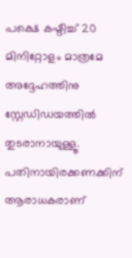പക്ഷെ കഷ്ടിച്ച് 20 മിനിറ്റോളം മാത്രമേ അദ്ദേഹത്തിനു സ്റ്റേഡിഡയത്തില്‍ തുടരാനായുള്ളൂ. പതിനായിരക്കണക്കിന് ആരാധകരാണ്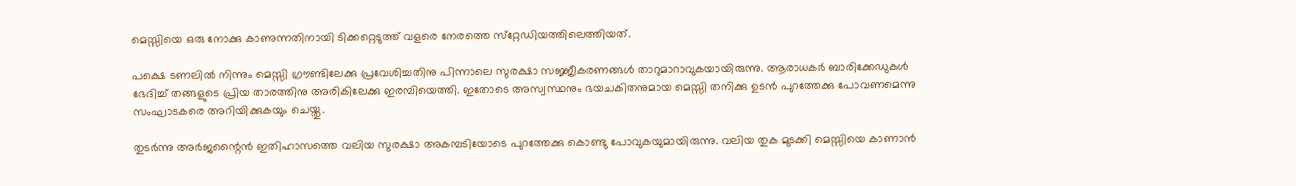മെസ്സിയെ ഒരു നോക്കു കാണുന്നതിനായി ടിക്കറ്റെടുത്ത് വളരെ നേരത്തെ സ്‌റ്റേഡിയത്തിലെത്തിയത്.

പക്ഷെ ടണലില്‍ നിന്നും മെസ്സി ഗ്രൗണ്ടിലേക്കു പ്രവേശിച്ചതിനു പിന്നാലെ സുരക്ഷാ സജ്ജീകരണങ്ങള്‍ താറുമാറാവുകയായിരുന്നു. ആരാധകര്‍ ബാരിക്കേഡുകള്‍ ഭേദിച്ച് തങ്ങളുടെ പ്രിയ താരത്തിനു അരികിലേക്കു ഇരമ്പിയെത്തി. ഇതോടെ അസ്വസ്ഥനും ഭയചകിതനുമായ മെസ്സി തനിക്കു ഉടന്‍ പുറത്തേക്കു പോവണമെന്നു സംഘാടകരെ അറിയിക്കുകയും ചെയ്തു.

തുടര്‍ന്നു അര്‍ജന്റൈന്‍ ഇതിഹാസത്തെ വലിയ സുരക്ഷാ അകമ്പടിയോടെ പുറത്തേക്കു കൊണ്ടു പോവുകയുമായിരുന്നു. വലിയ തുക മുടക്കി മെസ്സിയെ കാണാന്‍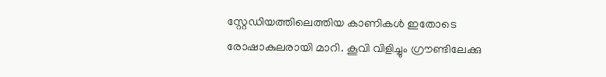സ്റ്റേഡിയത്തിലെത്തിയ കാണികള്‍ ഇതോടെ രോഷാകുലരായി മാറി. കൂവി വിളിച്ചും ഗ്രൗണ്ടിലേക്കു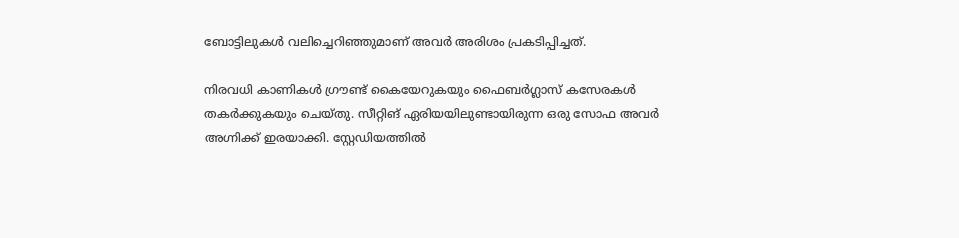ബോട്ടിലുകള്‍ വലിച്ചെറിഞ്ഞുമാണ് അവര്‍ അരിശം പ്രകടിപ്പിച്ചത്.

നിരവധി കാണികള്‍ ഗ്രൗണ്ട് കൈയേറുകയും ഫൈബര്‍ഗ്ലാസ് കസേരകള്‍ തകര്‍ക്കുകയും ചെയ്തു. സീറ്റിങ് ഏരിയയിലുണ്ടായിരുന്ന ഒരു സോഫ അവര്‍ അഗ്നിക്ക് ഇരയാക്കി. സ്റ്റേഡിയത്തില്‍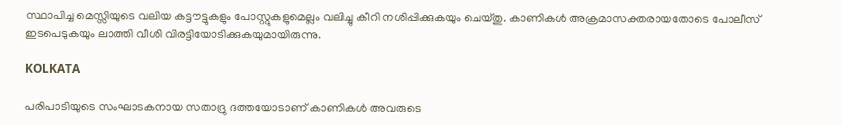സ്ഥാപിച്ച മെസ്സിയുടെ വലിയ കട്ടൗട്ടുകളും പോസ്റ്റുകളുമെല്ലം വലിച്ചു കീറി നശിപ്പിക്കുകയും ചെയ്തു. കാണികള്‍ അക്രമാസക്തരായതോടെ പോലീസ് ഇടപെടുകയും ലാത്തി വീശി വിരട്ടിയോടിക്കുകയുമായിരുന്നു.

KOLKATA

പരിപാടിയുടെ സംഘാടകനായ സതാദ്രു ദത്തയോടാണ് കാണികള്‍ അവരുടെ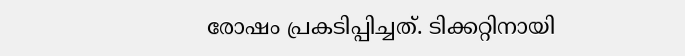രോഷം പ്രകടിപ്പിച്ചത്. ടിക്കറ്റിനായി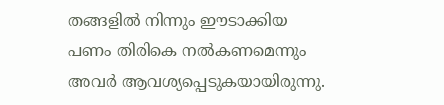തങ്ങളില്‍ നിന്നും ഈടാക്കിയ പണം തിരികെ നല്‍കണമെന്നും അവര്‍ ആവശ്യപ്പെടുകയായിരുന്നു.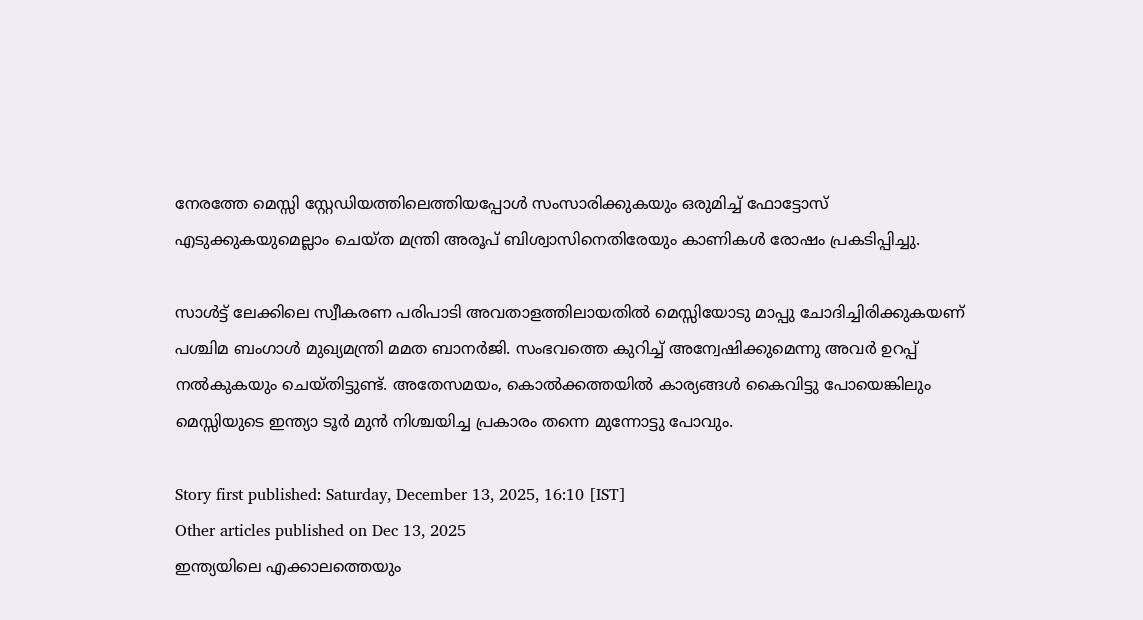നേരത്തേ മെസ്സി സ്റ്റേഡിയത്തിലെത്തിയപ്പോള്‍ സംസാരിക്കുകയും ഒരുമിച്ച് ഫോട്ടോസ് എടുക്കുകയുമെല്ലാം ചെയ്ത മന്ത്രി അരൂപ് ബിശ്വാസിനെതിരേയും കാണികള്‍ രോഷം പ്രകടിപ്പിച്ചു.

സാള്‍ട്ട് ലേക്കിലെ സ്വീകരണ പരിപാടി അവതാളത്തിലായതില്‍ മെസ്സിയോടു മാപ്പു ചോദിച്ചിരിക്കുകയണ് പശ്ചിമ ബംഗാള്‍ മുഖ്യമന്ത്രി മമത ബാനര്‍ജി. സംഭവത്തെ കുറിച്ച് അന്വേഷിക്കുമെന്നു അവര്‍ ഉറപ്പ് നല്‍കുകയും ചെയ്തിട്ടുണ്ട്. അതേസമയം, കൊല്‍ക്കത്തയില്‍ കാര്യങ്ങള്‍ കൈവിട്ടു പോയെങ്കിലും മെസ്സിയുടെ ഇന്ത്യാ ടൂര്‍ മുന്‍ നിശ്ചയിച്ച പ്രകാരം തന്നെ മുന്നോട്ടു പോവും.

Story first published: Saturday, December 13, 2025, 16:10 [IST]
Other articles published on Dec 13, 2025
ഇന്ത്യയിലെ എക്കാലത്തെയും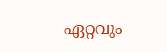ഏറ്റവും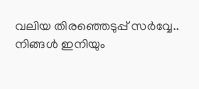വലിയ തിരഞ്ഞെടുപ്പ് സർവ്വേ.. നിങ്ങൾ ഇനിയും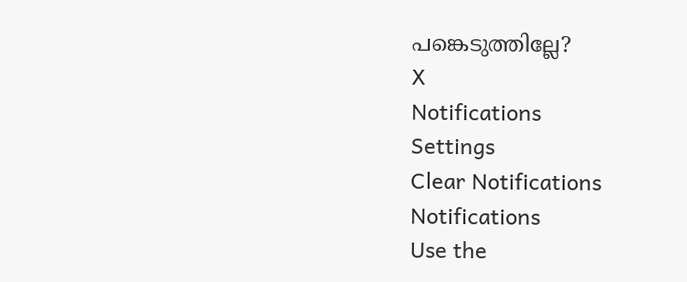പങ്കെടുത്തില്ലേ?
X
Notifications
Settings
Clear Notifications
Notifications
Use the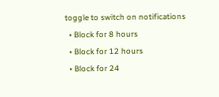toggle to switch on notifications
  • Block for 8 hours
  • Block for 12 hours
  • Block for 24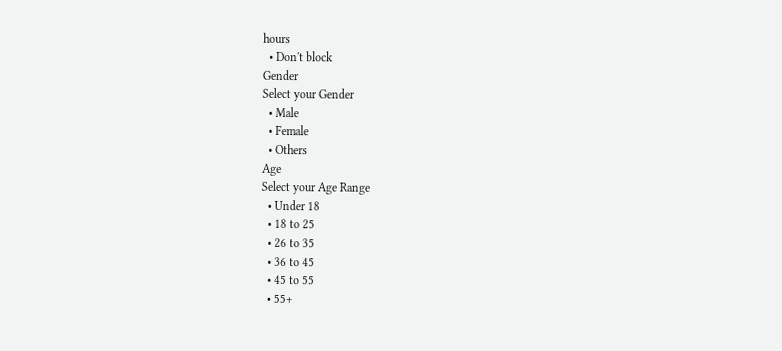hours
  • Don't block
Gender
Select your Gender
  • Male
  • Female
  • Others
Age
Select your Age Range
  • Under 18
  • 18 to 25
  • 26 to 35
  • 36 to 45
  • 45 to 55
  • 55+